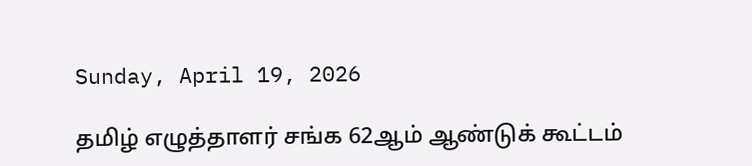Sunday, April 19, 2026

தமிழ் எழுத்தாளர் சங்க 62ஆம் ஆண்டுக் கூட்டம்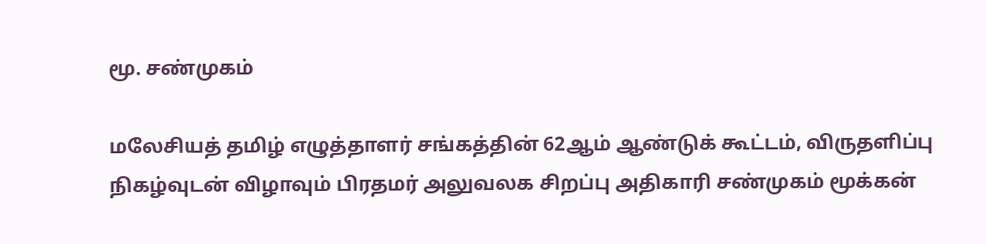மூ. சண்முகம்

மலேசியத் தமிழ் எழுத்தாளர் சங்கத்தின் 62ஆம் ஆண்டுக் கூட்டம், விருதளிப்பு நிகழ்வுடன் விழாவும் பிரதமர் அலுவலக சிறப்பு அதிகாரி சண்முகம் மூக்கன்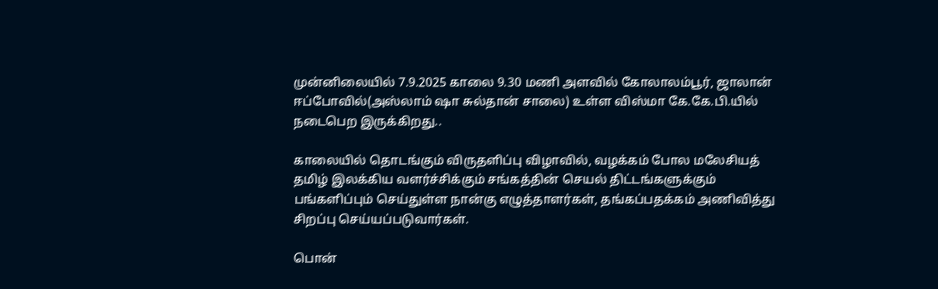முன்னிலையில் 7.9.2025 காலை 9.30 மணி அளவில் கோலாலம்பூர், ஜாலான் ஈப்போவில்(அஸ்லாம் ஷா சுல்தான் சாலை) உள்ள விஸ்மா கே.கே.பி.யில் நடைபெற இருக்கிறது..

காலையில் தொடங்கும் விருதளிப்பு விழாவில், வழக்கம் போல மலேசியத் தமிழ் இலக்கிய வளர்ச்சிக்கும் சங்கத்தின் செயல் திட்டங்களுக்கும் பங்களிப்பும் செய்துள்ள நான்கு எழுத்தாளர்கள், தங்கப்பதக்கம் அணிவித்து சிறப்பு செய்யப்படுவார்கள்.

பொன்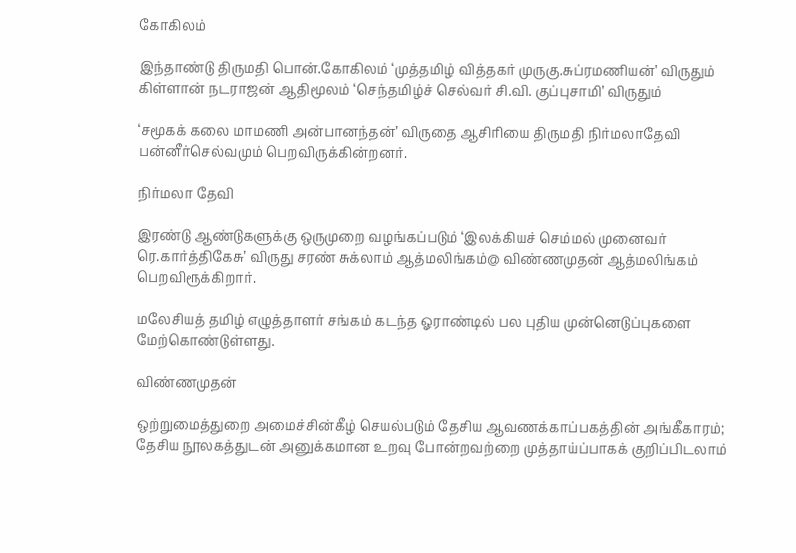கோகிலம்

இந்தாண்டு திருமதி பொன்.கோகிலம் ‘முத்தமிழ் வித்தகர் முருகு.சுப்ரமணியன்’ விருதும்
கிள்ளான் நடராஜன் ஆதிமூலம் ‘செந்தமிழ்ச் செல்வர் சி.வி. குப்புசாமி’ விருதும்

‘சமூகக் கலை மாமணி அன்பானந்தன்’ விருதை ஆசிரியை திருமதி நிர்மலாதேவி பன்னீர்செல்வமும் பெறவிருக்கின்றனர்.

நிர்மலா தேவி

இரண்டு ஆண்டுகளுக்கு ஒருமுறை வழங்கப்படும் ‘இலக்கியச் செம்மல் முனைவர் ரெ.கார்த்திகேசு’ விருது சரண் சுக்லாம் ஆத்மலிங்கம்@ விண்ணமுதன் ஆத்மலிங்கம் பெறவிரூக்கிறார்.

மலேசியத் தமிழ் எழுத்தாளர் சங்கம் கடந்த ஓராண்டில் பல புதிய முன்னெடுப்புகளை மேற்கொண்டுள்ளது.

விண்ணமுதன்

ஒற்றுமைத்துறை அமைச்சின்கீழ் செயல்படும் தேசிய ஆவணக்காப்பகத்தின் அங்கீகாரம்; தேசிய நூலகத்துடன் அனுக்கமான உறவு போன்றவற்றை முத்தாய்ப்பாகக் குறிப்பிடலாம்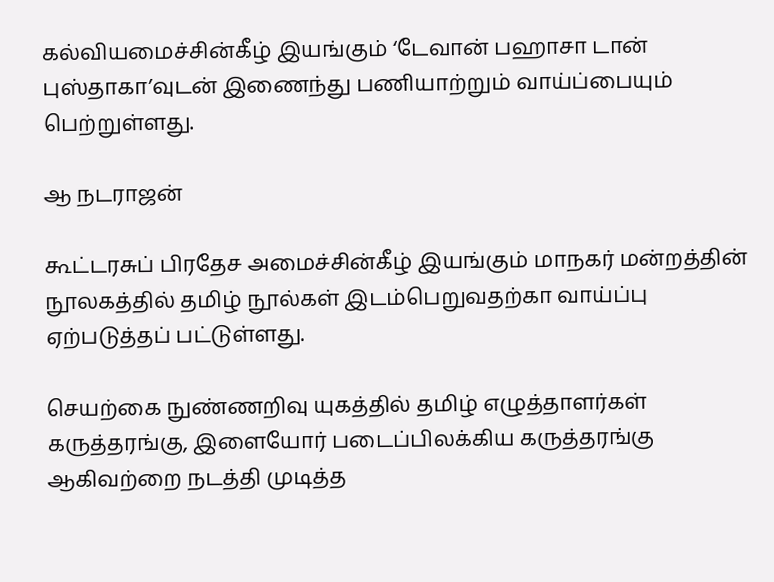கல்வியமைச்சின்கீழ் இயங்கும் ‘டேவான் பஹாசா டான் புஸ்தாகா’வுடன் இணைந்து பணியாற்றும் வாய்ப்பையும் பெற்றுள்ளது.

ஆ நடராஜன்

கூட்டரசுப் பிரதேச அமைச்சின்கீழ் இயங்கும் மாநகர் மன்றத்தின் நூலகத்தில் தமிழ் நூல்கள் இடம்பெறுவதற்கா வாய்ப்பு ஏற்படுத்தப் பட்டுள்ளது.

செயற்கை நுண்ணறிவு யுகத்தில் தமிழ் எழுத்தாளர்கள் கருத்தரங்கு, இளையோர் படைப்பிலக்கிய கருத்தரங்கு ஆகிவற்றை நடத்தி முடித்த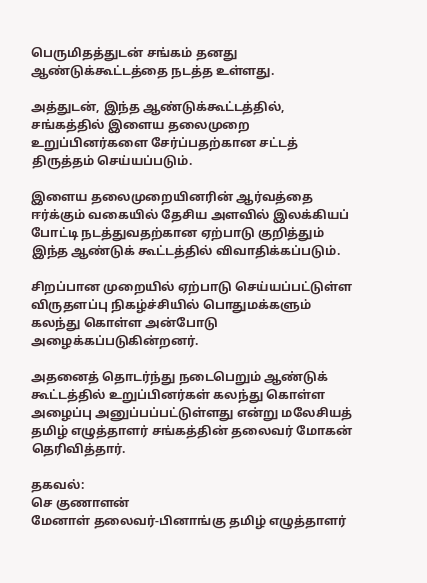பெருமிதத்துடன் சங்கம் தனது ஆண்டுக்கூட்டத்தை நடத்த உள்ளது.

அத்துடன், இந்த ஆண்டுக்கூட்டத்தில், சங்கத்தில் இளைய தலைமுறை உறுப்பினர்களை சேர்ப்பதற்கான சட்டத் திருத்தம் செய்யப்படும்.

இளைய தலைமுறையினரின் ஆர்வத்தை ஈர்க்கும் வகையில் தேசிய அளவில் இலக்கியப் போட்டி நடத்துவதற்கான ஏற்பாடு குறித்தும் இந்த ஆண்டுக் கூட்டத்தில் விவாதிக்கப்படும்.

சிறப்பான முறையில் ஏற்பாடு செய்யப்பட்டுள்ள விருதளப்பு நிகழ்ச்சியில் பொதுமக்களும் கலந்து கொள்ள அன்போடு அழைக்கப்படுகின்றனர்.

அதனைத் தொடர்ந்து நடைபெறும் ஆண்டுக் கூட்டத்தில் உறுப்பினர்கள் கலந்து கொள்ள அழைப்பு அனுப்பப்பட்டுள்ளது என்று மலேசியத் தமிழ் எழுத்தாளர் சங்கத்தின் தலைவர் மோகன் தெரிவித்தார்.

தகவல்:
செ குணாளன்
மேனாள் தலைவர்-பினாங்கு தமிழ் எழுத்தாளர்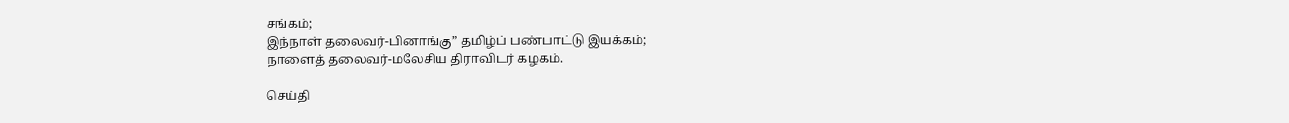சங்கம்;
இந்நாள் தலைவர்-பினாங்கு” தமிழ்ப் பண்பாட்டு இயக்கம்;
நாளைத் தலைவர்-மலேசிய திராவிடர் கழகம்.

செய்தி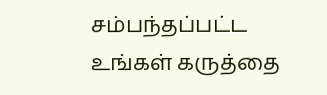சம்பந்தப்பட்ட உங்கள் கருத்தை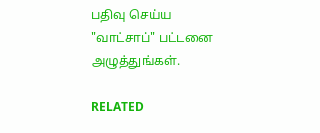பதிவு செய்ய "வாட்சாப்" பட்டனை அழுத்துங்கள்.

RELATED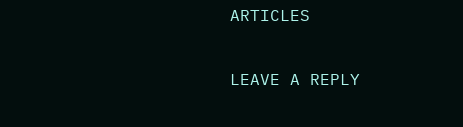ARTICLES

LEAVE A REPLY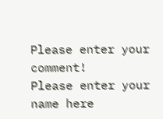Please enter your comment!
Please enter your name here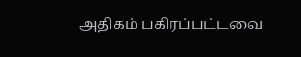அதிகம் பகிரப்பட்டவை